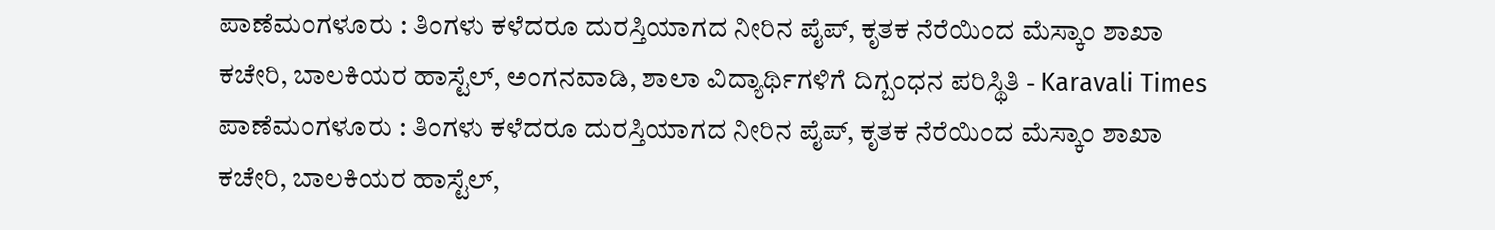ಪಾಣೆಮಂಗಳೂರು : ತಿಂಗಳು ಕಳೆದರೂ ದುರಸ್ತಿಯಾಗದ ನೀರಿನ ಪೈಪ್, ಕೃತಕ ನೆರೆಯಿಂದ ಮೆಸ್ಕಾಂ ಶಾಖಾ ಕಚೇರಿ, ಬಾಲಕಿಯರ ಹಾಸ್ಟೆಲ್, ಅಂಗನವಾಡಿ, ಶಾಲಾ ವಿದ್ಯಾರ್ಥಿಗಳಿಗೆ ದಿಗ್ಬಂಧನ ಪರಿಸ್ಥಿತಿ - Karavali Times ಪಾಣೆಮಂಗಳೂರು : ತಿಂಗಳು ಕಳೆದರೂ ದುರಸ್ತಿಯಾಗದ ನೀರಿನ ಪೈಪ್, ಕೃತಕ ನೆರೆಯಿಂದ ಮೆಸ್ಕಾಂ ಶಾಖಾ ಕಚೇರಿ, ಬಾಲಕಿಯರ ಹಾಸ್ಟೆಲ್,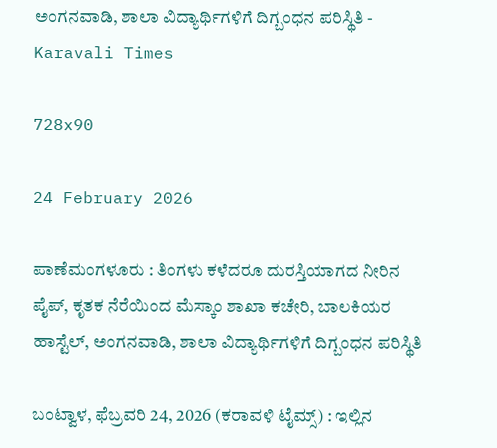ಅಂಗನವಾಡಿ, ಶಾಲಾ ವಿದ್ಯಾರ್ಥಿಗಳಿಗೆ ದಿಗ್ಬಂಧನ ಪರಿಸ್ಥಿತಿ - Karavali Times

728x90

24 February 2026

ಪಾಣೆಮಂಗಳೂರು : ತಿಂಗಳು ಕಳೆದರೂ ದುರಸ್ತಿಯಾಗದ ನೀರಿನ ಪೈಪ್, ಕೃತಕ ನೆರೆಯಿಂದ ಮೆಸ್ಕಾಂ ಶಾಖಾ ಕಚೇರಿ, ಬಾಲಕಿಯರ ಹಾಸ್ಟೆಲ್, ಅಂಗನವಾಡಿ, ಶಾಲಾ ವಿದ್ಯಾರ್ಥಿಗಳಿಗೆ ದಿಗ್ಬಂಧನ ಪರಿಸ್ಥಿತಿ

ಬಂಟ್ವಾಳ, ಫೆಬ್ರವರಿ 24, 2026 (ಕರಾವಳಿ ಟೈಮ್ಸ್) : ಇಲ್ಲಿನ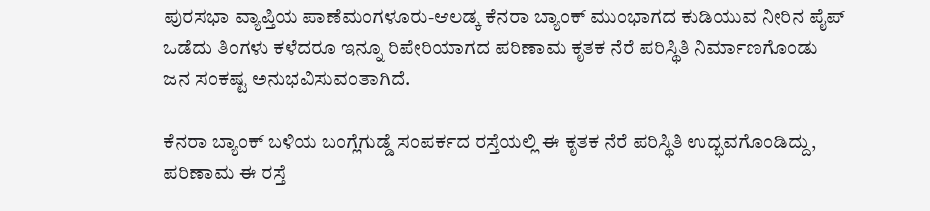ಪುರಸಭಾ ವ್ಯಾಪ್ತಿಯ ಪಾಣೆಮಂಗಳೂರು-ಆಲಡ್ಕ ಕೆನರಾ ಬ್ಯಾಂಕ್ ಮುಂಭಾಗದ ಕುಡಿಯುವ ನೀರಿನ ಪೈಪ್ ಒಡೆದು ತಿಂಗಳು ಕಳೆದರೂ ಇನ್ನೂ ರಿಪೇರಿಯಾಗದ ಪರಿಣಾಮ ಕೃತಕ ನೆರೆ ಪರಿಸ್ಥಿತಿ ನಿರ್ಮಾಣಗೊಂಡು ಜನ ಸಂಕಷ್ಟ ಅನುಭವಿಸುವಂತಾಗಿದೆ.

ಕೆನರಾ ಬ್ಯಾಂಕ್ ಬಳಿಯ ಬಂಗ್ಲೆಗುಡ್ಡೆ ಸಂಪರ್ಕದ ರಸ್ತೆಯಲ್ಲಿ ಈ ಕೃತಕ ನೆರೆ ಪರಿಸ್ಥಿತಿ ಉದ್ಭವಗೊಂಡಿದ್ದು, ಪರಿಣಾಮ ಈ ರಸ್ತೆ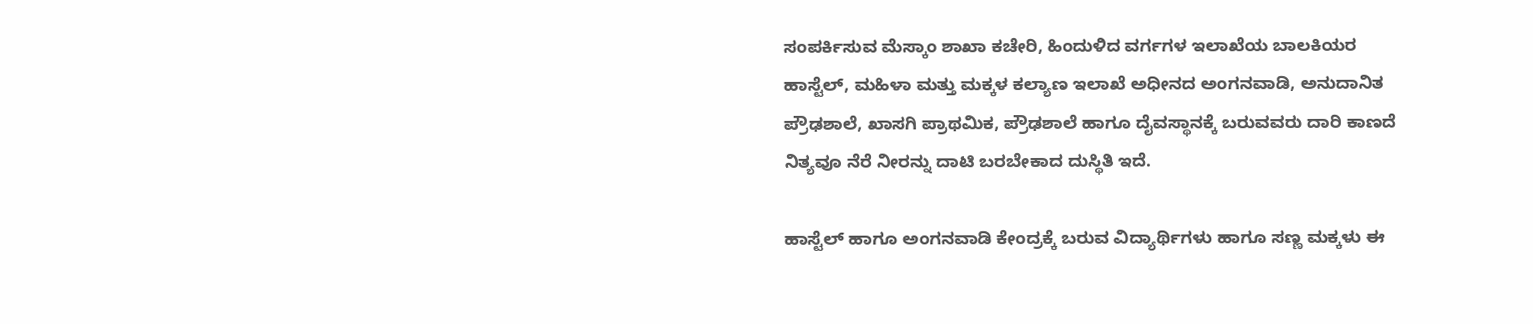ಸಂಪರ್ಕಿಸುವ ಮೆಸ್ಕಾಂ ಶಾಖಾ ಕಚೇರಿ, ಹಿಂದುಳಿದ ವರ್ಗಗಳ ಇಲಾಖೆಯ ಬಾಲಕಿಯರ ಹಾಸ್ಟೆಲ್, ಮಹಿಳಾ ಮತ್ತು ಮಕ್ಕಳ ಕಲ್ಯಾಣ ಇಲಾಖೆ ಅಧೀನದ ಅಂಗನವಾಡಿ, ಅನುದಾನಿತ ಪ್ರೌಢಶಾಲೆ, ಖಾಸಗಿ ಪ್ರಾಥಮಿಕ, ಪ್ರೌಢಶಾಲೆ ಹಾಗೂ ದೈವಸ್ಥಾನಕ್ಕೆ ಬರುವವರು ದಾರಿ ಕಾಣದೆ ನಿತ್ಯವೂ ನೆರೆ ನೀರನ್ನು ದಾಟಿ ಬರಬೇಕಾದ ದುಸ್ಥಿತಿ ಇದೆ.

ಹಾಸ್ಟೆಲ್ ಹಾಗೂ ಅಂಗನವಾಡಿ ಕೇಂದ್ರಕ್ಕೆ ಬರುವ ವಿದ್ಯಾರ್ಥಿಗಳು ಹಾಗೂ ಸಣ್ಣ ಮಕ್ಕಳು ಈ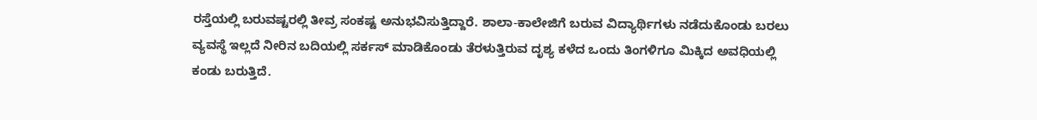ರಸ್ತೆಯಲ್ಲಿ ಬರುವಷ್ಟರಲ್ಲಿ ತೀವ್ರ ಸಂಕಷ್ಟ ಅನುಭವಿಸುತ್ತಿದ್ದಾರೆ. ಶಾಲಾ-ಕಾಲೇಜಿಗೆ ಬರುವ ವಿದ್ಯಾರ್ಥಿಗಳು ನಡೆದುಕೊಂಡು ಬರಲು ವ್ಯವಸ್ಥೆ ಇಲ್ಲದೆ ನೀರಿನ ಬದಿಯಲ್ಲಿ ಸರ್ಕಸ್ ಮಾಡಿಕೊಂಡು ತೆರಳುತ್ತಿರುವ ದೃಶ್ಯ ಕಳೆದ ಒಂದು ತಿಂಗಳಿಗೂ ಮಿಕ್ಕಿದ ಅವಧಿಯಲ್ಲಿ ಕಂಡು ಬರುತ್ತಿದೆ.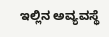ಇಲ್ಲಿನ ಅವ್ಯವಸ್ಥೆ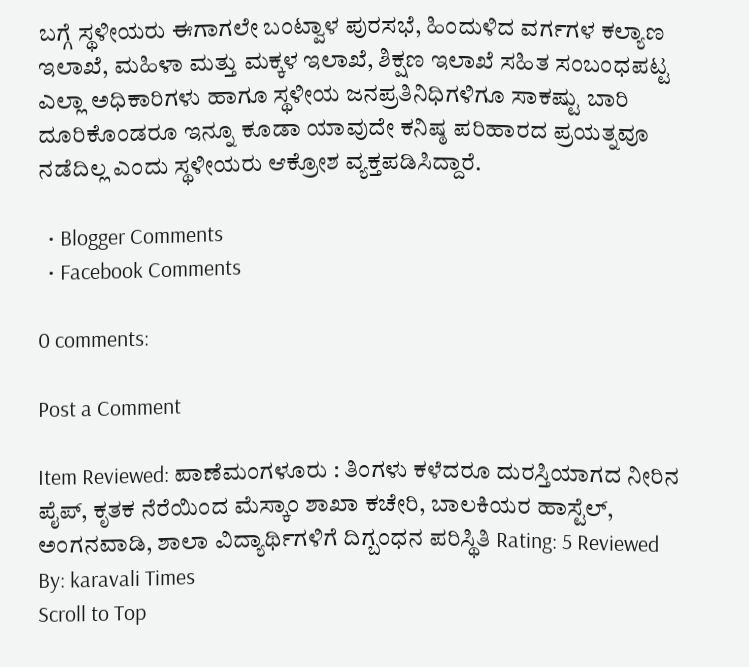ಬಗ್ಗೆ ಸ್ಥಳೀಯರು ಈಗಾಗಲೇ ಬಂಟ್ವಾಳ ಪುರಸಭೆ, ಹಿಂದುಳಿದ ವರ್ಗಗಳ ಕಲ್ಯಾಣ ಇಲಾಖೆ, ಮಹಿಳಾ ಮತ್ತು ಮಕ್ಕಳ ಇಲಾಖೆ, ಶಿಕ್ಷಣ ಇಲಾಖೆ ಸಹಿತ ಸಂಬಂಧಪಟ್ಟ ಎಲ್ಲಾ ಅಧಿಕಾರಿಗಳು ಹಾಗೂ ಸ್ಥಳೀಯ ಜನಪ್ರತಿನಿಧಿಗಳಿಗೂ ಸಾಕಷ್ಟು ಬಾರಿ ದೂರಿಕೊಂಡರೂ ಇನ್ನೂ ಕೂಡಾ ಯಾವುದೇ ಕನಿಷ್ಠ ಪರಿಹಾರದ ಪ್ರಯತ್ನವೂ ನಡೆದಿಲ್ಲ ಎಂದು ಸ್ಥಳೀಯರು ಆಕ್ರೋಶ ವ್ಯಕ್ತಪಡಿಸಿದ್ದಾರೆ.

  • Blogger Comments
  • Facebook Comments

0 comments:

Post a Comment

Item Reviewed: ಪಾಣೆಮಂಗಳೂರು : ತಿಂಗಳು ಕಳೆದರೂ ದುರಸ್ತಿಯಾಗದ ನೀರಿನ ಪೈಪ್, ಕೃತಕ ನೆರೆಯಿಂದ ಮೆಸ್ಕಾಂ ಶಾಖಾ ಕಚೇರಿ, ಬಾಲಕಿಯರ ಹಾಸ್ಟೆಲ್, ಅಂಗನವಾಡಿ, ಶಾಲಾ ವಿದ್ಯಾರ್ಥಿಗಳಿಗೆ ದಿಗ್ಬಂಧನ ಪರಿಸ್ಥಿತಿ Rating: 5 Reviewed By: karavali Times
Scroll to Top